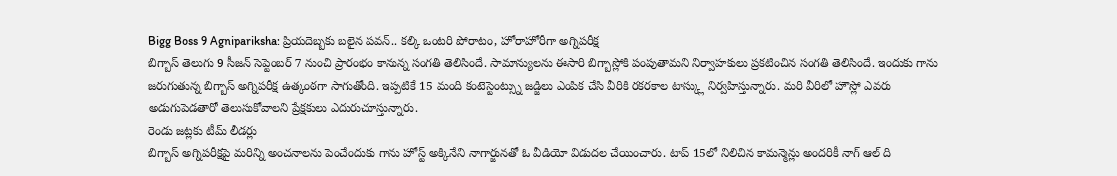Bigg Boss 9 Agnipariksha: ప్రియదెబ్బకు బలైన పవన్.. కల్కి ఒంటరి పోరాటం, హోరాహోరీగా అగ్నిపరీక్ష
బిగ్బాస్ తెలుగు 9 సీజన్ సెప్టెంబర్ 7 నుంచి ప్రారంభం కానున్న సంగతి తెలిసిందే. సామాన్యులను ఈసారి బిగ్బాస్లోకి పంపుతామని నిర్వాహకులు ప్రకటించిన సంగతి తెలిసిందే. ఇందుకు గాను జరుగుతున్న బిగ్బాస్ అగ్నిపరీక్ష ఉత్కంఠగా సాగుతోంది. ఇప్పటికే 15 మంది కంటెస్టెంట్స్ను జడ్జిలు ఎంపిక చేసి వీరికి రకరకాల టాస్క్లు నిర్వహిస్తున్నారు. మరి వీరిలో హౌస్లో ఎవరు అడుగుపెడతారో తెలుసుకోవాలని ప్రేక్షకులు ఎదురుచూస్తున్నారు.
రెండు జట్లకు టీమ్ లీడర్లు
బిగ్బాస్ అగ్నిపరీక్షపై మరిన్ని అంచనాలను పెంచేందుకు గాను హోస్ట్ అక్కినేని నాగార్జునతో ఓ వీడియో విడుదల చేయించారు. టాప్ 15లో నిలిచిన కామన్మెన్లు అందరికీ నాగ్ ఆల్ ది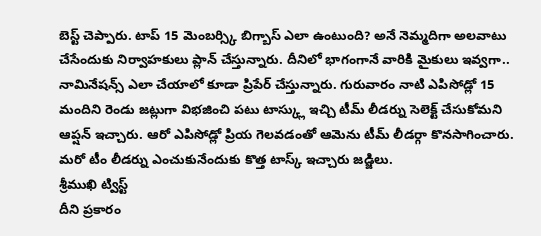బెస్ట్ చెప్పారు. టాప్ 15 మెంబర్స్కి బిగ్బాస్ ఎలా ఉంటుంది? అనే నెమ్మదిగా అలవాటు చేసేందుకు నిర్వాహకులు ప్లాన్ చేస్తున్నారు. దీనిలో భాగంగానే వారికి మైకులు ఇవ్వగా.. నామినేషన్స్ ఎలా చేయాలో కూడా ప్రిపేర్ చేస్తున్నారు. గురువారం నాటి ఎపిసోడ్లో 15 మందిని రెండు జట్లుగా విభజించి పటు టాస్క్లు ఇచ్చి టీమ్ లీడర్ను సెలెక్ట్ చేసుకోమని ఆప్షన్ ఇచ్చారు. ఆరో ఎపిసోడ్లో ప్రియ గెలవడంతో ఆమెను టీమ్ లీడర్గా కొనసాగించారు. మరో టీం లీడర్ను ఎంచుకునేందుకు కొత్త టాస్క్ ఇచ్చారు జడ్జిలు.
శ్రీముఖి ట్విస్ట్
దీని ప్రకారం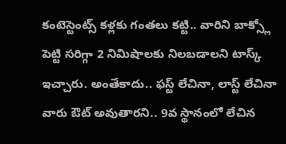కంటెస్టెంట్స్ కళ్లకు గంతలు కట్టి.. వారిని బాక్స్లో పెట్టి సరిగ్గా 2 నిమిషాలకు నిలబడాలని టాస్క్ ఇచ్చారు. అంతేకాదు.. ఫస్ట్ లేచినా, లాస్ట్ లేచినా వారు ఔట్ అవుతారని.. 9వ స్థానంలో లేచిన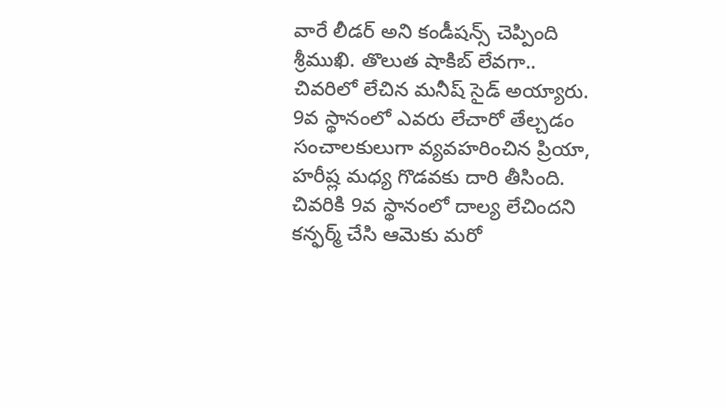వారే లీడర్ అని కండీషన్స్ చెప్పింది శ్రీముఖి. తొలుత షాకిబ్ లేవగా.. చివరిలో లేచిన మనీష్ సైడ్ అయ్యారు. 9వ స్థానంలో ఎవరు లేచారో తేల్చడం సంచాలకులుగా వ్యవహరించిన ప్రియా, హరీష్ల మధ్య గొడవకు దారి తీసింది. చివరికి 9వ స్థానంలో దాల్య లేచిందని కన్ఫర్మ్ చేసి ఆమెకు మరో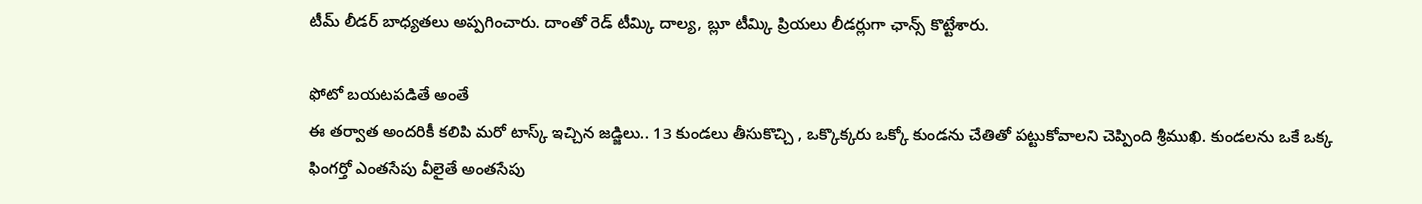టీమ్ లీడర్ బాధ్యతలు అప్పగించారు. దాంతో రెడ్ టీమ్కి దాల్య, బ్లూ టీమ్కి ప్రియలు లీడర్లుగా ఛాన్స్ కొట్టేశారు.

ఫోటో బయటపడితే అంతే
ఈ తర్వాత అందరికీ కలిపి మరో టాస్క్ ఇచ్చిన జడ్జిలు.. 13 కుండలు తీసుకొచ్చి , ఒక్కొక్కరు ఒక్కో కుండను చేతితో పట్టుకోవాలని చెప్పింది శ్రీముఖి. కుండలను ఒకే ఒక్క ఫింగర్తో ఎంతసేపు వీలైతే అంతసేపు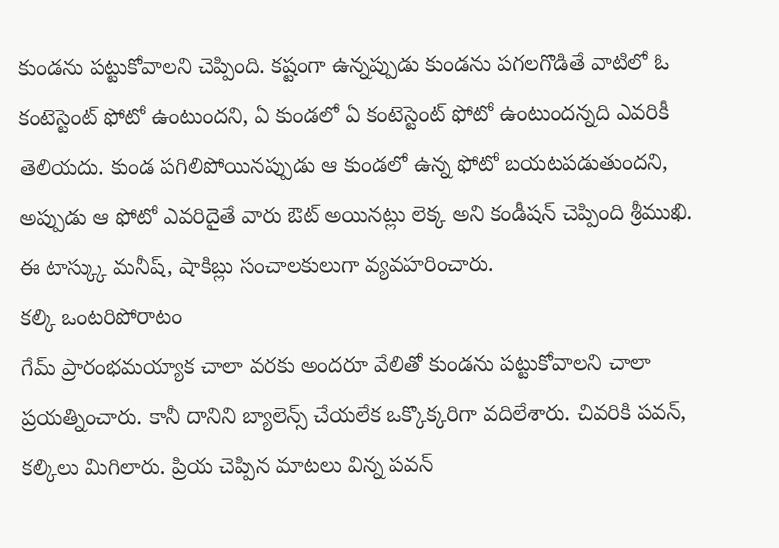కుండను పట్టుకోవాలని చెప్పింది. కష్టంగా ఉన్నప్పుడు కుండను పగలగొడితే వాటిలో ఓ కంటెస్టెంట్ ఫోటో ఉంటుందని, ఏ కుండలో ఏ కంటెస్టెంట్ ఫోటో ఉంటుందన్నది ఎవరికీ తెలియదు. కుండ పగిలిపోయినప్పుడు ఆ కుండలో ఉన్న ఫోటో బయటపడుతుందని, అప్పుడు ఆ ఫోటో ఎవరిదైతే వారు ఔట్ అయినట్లు లెక్క అని కండీషన్ చెప్పింది శ్రీముఖి. ఈ టాస్క్కు మనీష్, షాకిబ్లు సంచాలకులుగా వ్యవహరించారు.
కల్కి ఒంటరిపోరాటం
గేమ్ ప్రారంభమయ్యాక చాలా వరకు అందరూ వేలితో కుండను పట్టుకోవాలని చాలా ప్రయత్నించారు. కానీ దానిని బ్యాలెన్స్ చేయలేక ఒక్కొక్కరిగా వదిలేశారు. చివరికి పవన్, కల్కిలు మిగిలారు. ప్రియ చెప్పిన మాటలు విన్న పవన్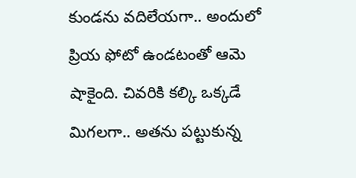కుండను వదిలేయగా.. అందులో ప్రియ ఫోటో ఉండటంతో ఆమె షాకైంది. చివరికి కల్కి ఒక్కడే మిగలగా.. అతను పట్టుకున్న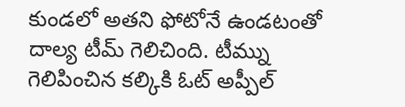కుండలో అతని ఫోటోనే ఉండటంతో దాల్య టీమ్ గెలిచింది. టీమ్ను గెలిపించిన కల్కికి ఓట్ అప్పీల్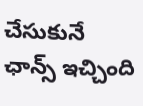చేసుకునే ఛాన్స్ ఇచ్చింది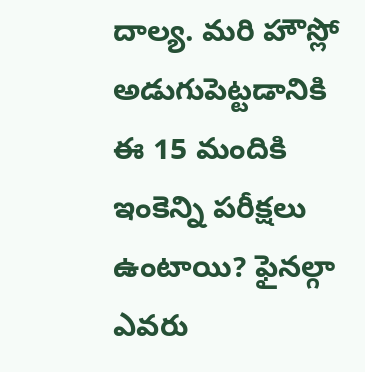దాల్య. మరి హౌస్లో అడుగుపెట్టడానికి ఈ 15 మందికి ఇంకెన్ని పరీక్షలు ఉంటాయి? ఫైనల్గా ఎవరు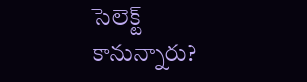సెలెక్ట్ కానున్నారు?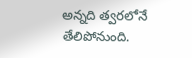అన్నది త్వరలోనే తేలిపోనుంది.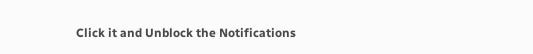Click it and Unblock the Notifications